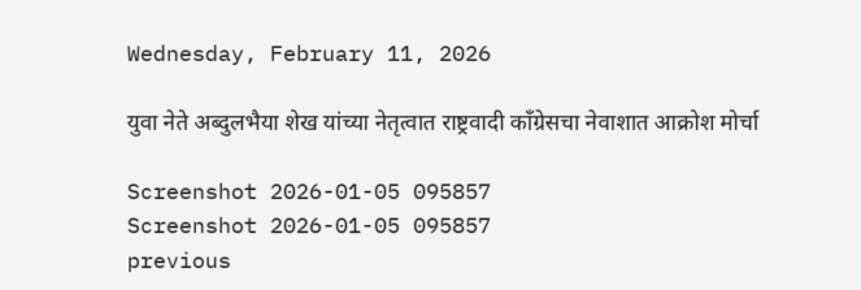Wednesday, February 11, 2026

युवा नेते अब्दुलभैया शेख यांच्या नेतृत्वात राष्ट्रवादी काँग्रेसचा नेवाशात आक्रोश मोर्चा

Screenshot 2026-01-05 095857
Screenshot 2026-01-05 095857
previous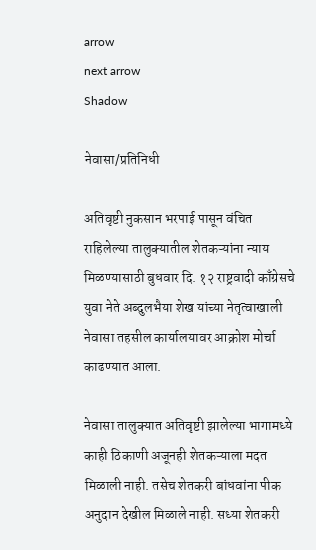arrow
next arrow
Shadow

नेवासा/प्रतिनिधी

अतिवृष्टी नुकसान भरपाई पासून वंचित राहिलेल्या तालुक्यातील शेतकऱ्यांना न्याय मिळण्यासाठी बुधवार दि. १२ राष्ट्रवादी काँग्रेसचे युवा नेते अब्दुलभैया शेख यांच्या नेतृत्वाखाली नेवासा तहसील कार्यालयावर आक्रोश मोर्चा काढण्यात आला.

नेवासा तालुक्यात अतिवृष्टी झालेल्या भागामध्ये काही ठिकाणी अजूनही शेतकऱ्याला मदत मिळाली नाही. तसेच शेतकरी बांधवांना पीक अनुदान देखील मिळाले नाही. सध्या शेतकरी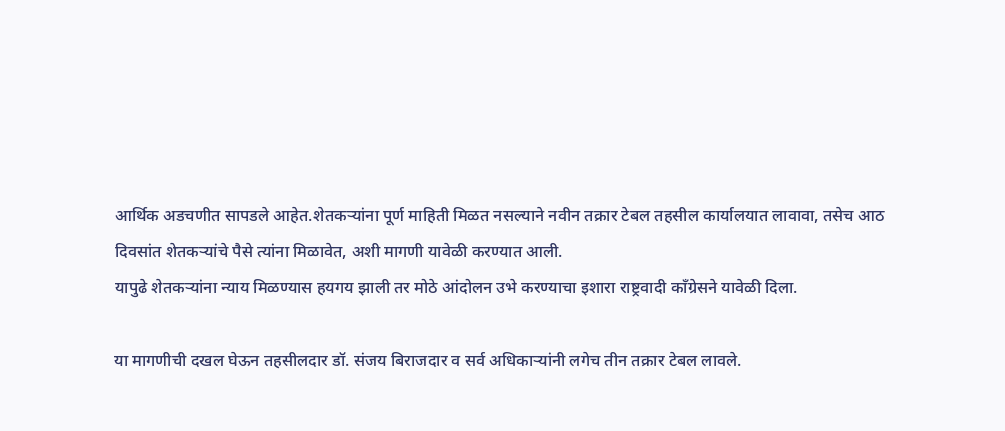आर्थिक अडचणीत सापडले आहेत.शेतकऱ्यांना पूर्ण माहिती मिळत नसल्याने नवीन तक्रार टेबल तहसील कार्यालयात लावावा, तसेच आठ दिवसांत शेतकऱ्यांचे पैसे त्यांना मिळावेत, अशी मागणी यावेळी करण्यात आली.
यापुढे शेतकऱ्यांना न्याय मिळण्यास हयगय झाली तर मोठे आंदोलन उभे करण्याचा इशारा राष्ट्रवादी काँग्रेसने यावेळी दिला.

या मागणीची दखल घेऊन तहसीलदार डॉ. संजय बिराजदार व सर्व अधिकाऱ्यांनी लगेच तीन तक्रार टेबल लावले.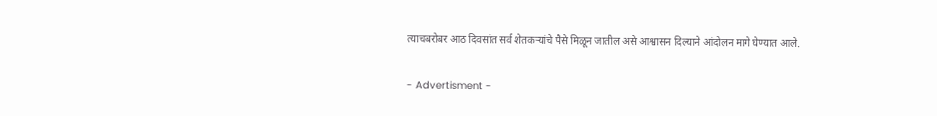त्याचबरोबर आठ दिवसांत सर्व शेतकऱ्यांचे पैसे मिळून जातील असे आश्वासन दिल्याने आंदोलन मागे घेण्यात आले.

- Advertisment -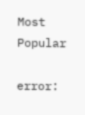Most Popular

error: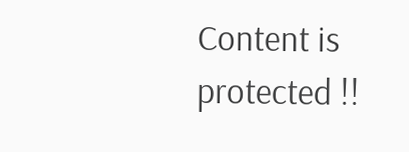Content is protected !!